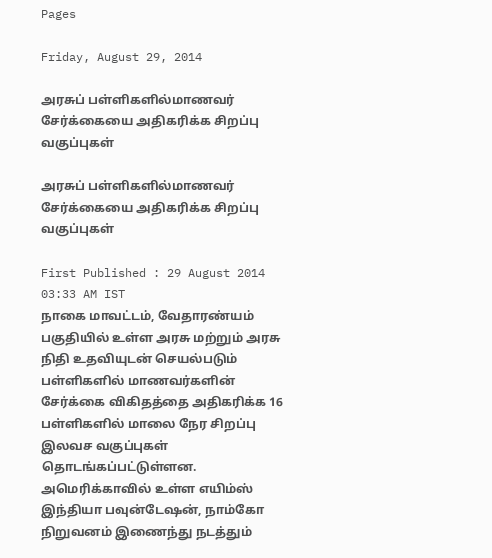Pages

Friday, August 29, 2014

அரசுப் பள்ளிகளில்மாணவர் சேர்க்கையை அதிகரிக்க சிறப்பு வகுப்புகள்

அரசுப் பள்ளிகளில்மாணவர் சேர்க்கையை அதிகரிக்க சிறப்பு வகுப்புகள்

First Published : 29 August 2014 03:33 AM IST
நாகை மாவட்டம், வேதாரண்யம் பகுதியில் உள்ள அரசு மற்றும் அரசு நிதி உதவியுடன் செயல்படும் பள்ளிகளில் மாணவர்களின் சேர்க்கை விகிதத்தை அதிகரிக்க 16 பள்ளிகளில் மாலை நேர சிறப்பு இலவச வகுப்புகள் தொடங்கப்பட்டுள்ளன.
அமெரிக்காவில் உள்ள எயிம்ஸ் இந்தியா பவுன்டேஷன், நாம்கோ நிறுவனம் இணைந்து நடத்தும்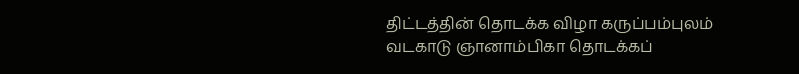திட்டத்தின் தொடக்க விழா கருப்பம்புலம் வடகாடு ஞானாம்பிகா தொடக்கப்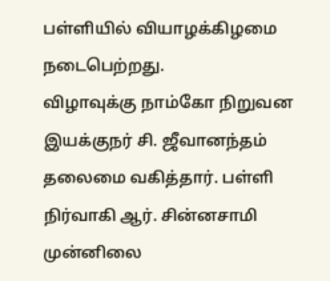பள்ளியில் வியாழக்கிழமை நடைபெற்றது.
விழாவுக்கு நாம்கோ நிறுவன இயக்குநர் சி. ஜீவானந்தம் தலைமை வகித்தார். பள்ளி நிர்வாகி ஆர். சின்னசாமி முன்னிலை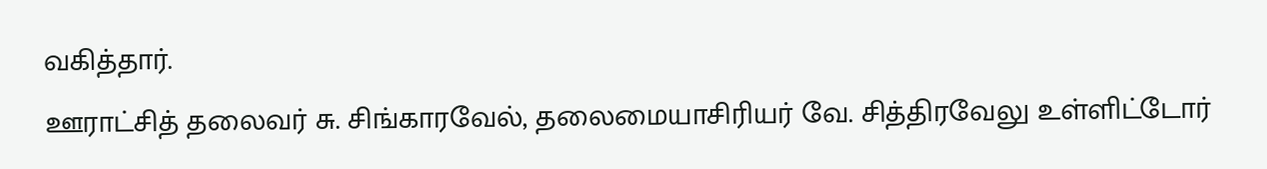வகித்தார்.
ஊராட்சித் தலைவர் சு. சிங்காரவேல், தலைமையாசிரியர் வே. சித்திரவேலு உள்ளிட்டோர்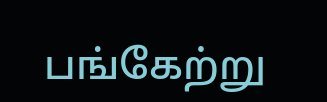பங்கேற்று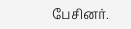பேசினர்.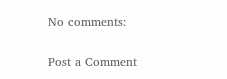No comments:

Post a Comment